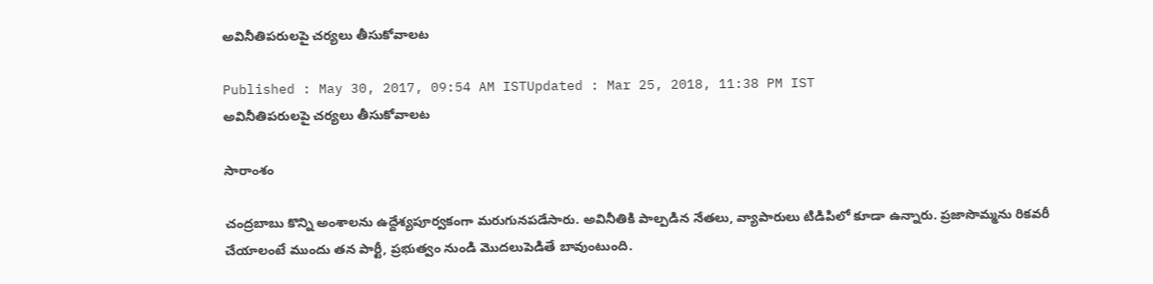అవినీతిపరులపై చర్యలు తీసుకోవాలట

Published : May 30, 2017, 09:54 AM ISTUpdated : Mar 25, 2018, 11:38 PM IST
అవినీతిపరులపై చర్యలు తీసుకోవాలట

సారాంశం

చంద్రబాబు కొన్ని అంశాలను ఉద్దేశ్యపూర్వకంగా మరుగునపడేసారు. అవినీతికి పాల్పడిన నేతలు, వ్యాపారులు టిడిపిలో కూడా ఉన్నారు. ప్రజాసొమ్మను రికవరీ చేయాలంటే ముందు తన పార్టీ, ప్రభుత్వం నుండి మొదలుపెడితే బావుంటుంది.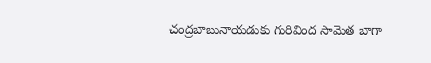చంద్రబాబునాయడుకు గురివింద సామెత బాగా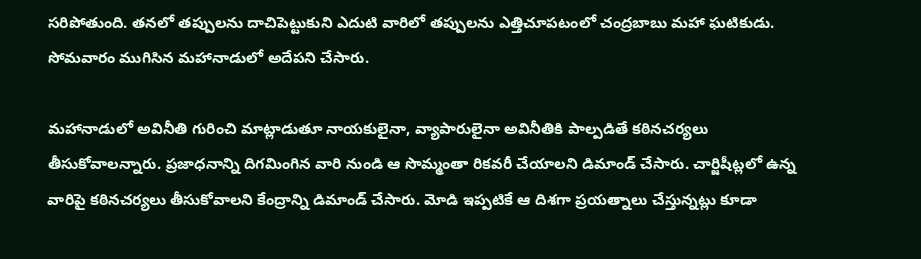సరిపోతుంది. తనలో తప్పులను దాచిపెట్టుకుని ఎదుటి వారిలో తప్పులను ఎత్తిచూపటంలో చంద్రబాబు మహా ఘటికుడు. సోమవారం ముగిసిన మహానాడులో అదేపని చేసారు.

మహానాడులో అవినీతి గురించి మాట్లాడుతూ నాయకులైనా, వ్యాపారులైనా అవినీతికి పాల్పడితే కఠినచర్యలు తీసుకోవాలన్నారు. ప్రజాధనాన్ని దిగమింగిన వారి నుండి ఆ సొమ్మంతా రికవరీ చేయాలని డిమాండ్ చేసారు. చార్జిషీట్లలో ఉన్న వారిపై కఠినచర్యలు తీసుకోవాలని కేంద్రాన్ని డిమాండ్ చేసారు. మోడి ఇప్పటికే ఆ దిశగా ప్రయత్నాలు చేస్తున్నట్లు కూడా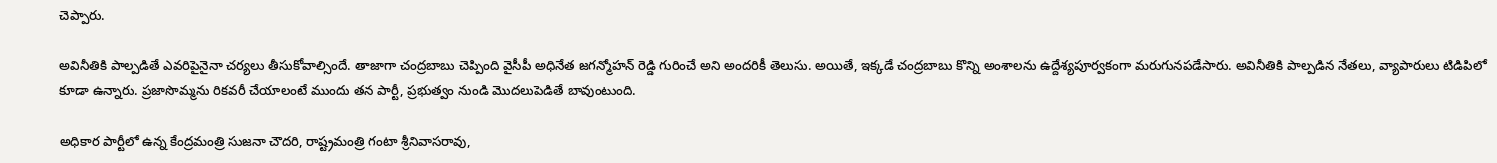చెప్పారు.

అవినీతికి పాల్పడితే ఎవరిపైనైనా చర్యలు తీసుకోవాల్సిందే. తాజాగా చంద్రబాబు చెప్పింది వైసీపీ అధినేత జగన్మోహన్ రెడ్డి గురించే అని అందరికీ తెలుసు. అయితే, ఇక్కడే చంద్రబాబు కొన్ని అంశాలను ఉద్దేశ్యపూర్వకంగా మరుగునపడేసారు. అవినీతికి పాల్పడిన నేతలు, వ్యాపారులు టిడిపిలో కూడా ఉన్నారు. ప్రజాసొమ్మను రికవరీ చేయాలంటే ముందు తన పార్టీ, ప్రభుత్వం నుండి మొదలుపెడితే బావుంటుంది.

అధికార పార్టీలో ఉన్న కేంద్రమంత్రి సుజనా చౌదరి, రాష్ట్రమంత్రి గంటా శ్రీనివాసరావు,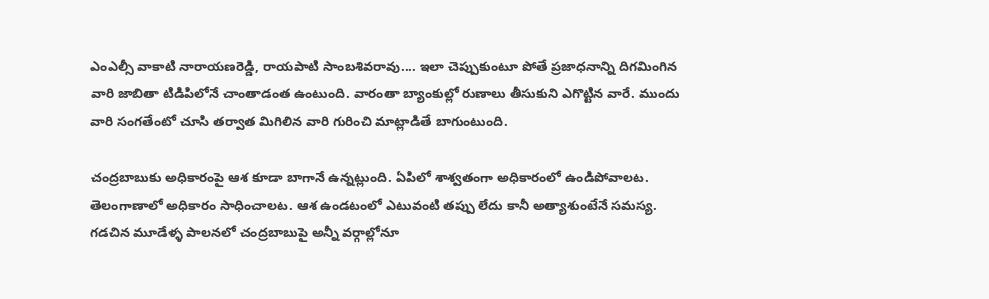ఎంఎల్సీ వాకాటి నారాయణరెడ్డి, రాయపాటి సాంబశివరావు.... ఇలా చెప్పుకుంటూ పోతే ప్రజాధనాన్ని దిగమింగిన వారి జాబితా టిడిపిలోనే చాంతాడంత ఉంటుంది. వారంతా బ్యాంకుల్లో రుణాలు తీసుకుని ఎగొట్టిన వారే. ముందు వారి సంగతేంటో చూసి తర్వాత మిగిలిన వారి గురించి మాట్లాడితే బాగుంటుంది.

చంద్రబాబుకు అధికారంపై ఆశ కూడా బాగానే ఉన్నట్లుంది. ఏపిలో శాశ్వతంగా అధికారంలో ఉండిపోవాలట. తెలంగాణాలో అధికారం సాధించాలట. ఆశ ఉండటంలో ఎటువంటి తప్పు లేదు కానీ అత్యాశుంటేనే సమస్య. గడచిన మూడేళ్ళ పాలనలో చంద్రబాబుపై అన్నీ వర్గాల్లోనూ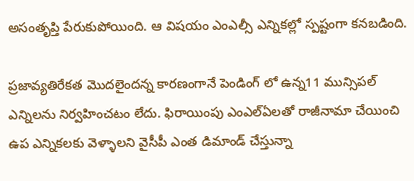అసంతృప్తి పేరుకుపోయింది. ఆ విషయం ఎంఎల్సీ ఎన్నికల్లో స్పష్టంగా కనబడింది.

ప్రజావ్యతిరేకత మొదలైందన్న కారణంగానే పెండింగ్ లో ఉన్న11 మున్సిపల్ ఎన్నిలను నిర్వహించటం లేదు. ఫిరాయింపు ఎంఎల్ఏలతో రాజీనామా చేయించి ఉప ఎన్నికలకు వెళ్ళాలని వైసీపీ ఎంత డిమాండ్ చేస్తున్నా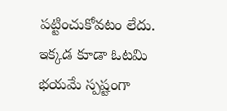పట్టించుకోవటం లేదు. ఇక్కడ కూడా ఓటమి భయమే స్పష్టంగా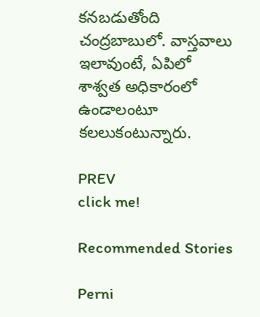కనబడుతోంది చంద్రబాబులో. వాస్తవాలు ఇలావుంటే, ఏపిలో శాశ్వత అధికారంలో ఉండాలంటూ కలలుకంటున్నారు.

PREV
click me!

Recommended Stories

Perni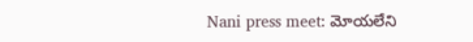Nani press meet: మోయ‌లేని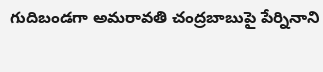గుదిబండగా అమ‌రావ‌తి చంద్రబాబుపై పేర్నినాని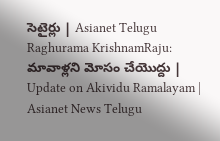సెటైర్లు | Asianet Telugu
Raghurama KrishnamRaju: మావాళ్లని మోసం చేయొద్దు | Update on Akividu Ramalayam | Asianet News Telugu